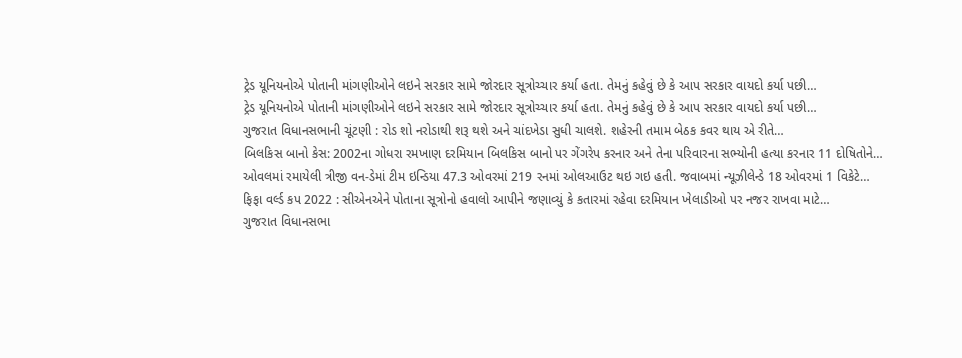ટ્રેડ યૂનિયનોએ પોતાની માંગણીઓને લઇને સરકાર સામે જોરદાર સૂત્રોચ્ચાર કર્યા હતા. તેમનું કહેવું છે કે આપ સરકાર વાયદો કર્યા પછી…
ટ્રેડ યૂનિયનોએ પોતાની માંગણીઓને લઇને સરકાર સામે જોરદાર સૂત્રોચ્ચાર કર્યા હતા. તેમનું કહેવું છે કે આપ સરકાર વાયદો કર્યા પછી…
ગુજરાત વિધાનસભાની ચૂંટણી : રોડ શો નરોડાથી શરૂ થશે અને ચાંદખેડા સુધી ચાલશે. શહેરની તમામ બેઠક કવર થાય એ રીતે…
બિલકિસ બાનો કેસ: 2002ના ગોધરા રમખાણ દરમિયાન બિલકિસ બાનો પર ગેંગરેપ કરનાર અને તેના પરિવારના સભ્યોની હત્યા કરનાર 11 દોષિતોને…
ઓવલમાં રમાયેલી ત્રીજી વન-ડેમાં ટીમ ઇન્ડિયા 47.3 ઓવરમાં 219 રનમાં ઓલઆઉટ થઇ ગઇ હતી. જવાબમાં ન્યૂઝીલેન્ડે 18 ઓવરમાં 1 વિકેટે…
ફિફા વર્લ્ડ કપ 2022 : સીએનએને પોતાના સૂત્રોનો હવાલો આપીને જણાવ્યું કે કતારમાં રહેવા દરમિયાન ખેલાડીઓ પર નજર રાખવા માટે…
ગુજરાત વિધાનસભા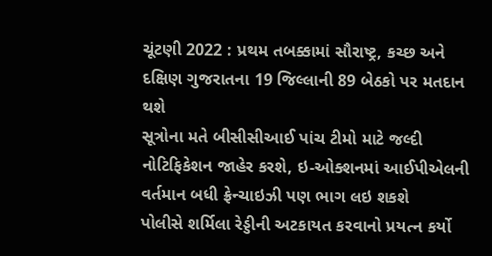ચૂંટણી 2022 : પ્રથમ તબક્કામાં સૌરાષ્ટ્ર, કચ્છ અને દક્ષિણ ગુજરાતના 19 જિલ્લાની 89 બેઠકો પર મતદાન થશે
સૂત્રોના મતે બીસીસીઆઈ પાંચ ટીમો માટે જલ્દી નોટિફિકેશન જાહેર કરશે, ઇ-ઓક્શનમાં આઈપીએલની વર્તમાન બધી ફ્રેન્ચાઇઝી પણ ભાગ લઇ શકશે
પોલીસે શર્મિલા રેડ્ડીની અટકાયત કરવાનો પ્રયત્ન કર્યો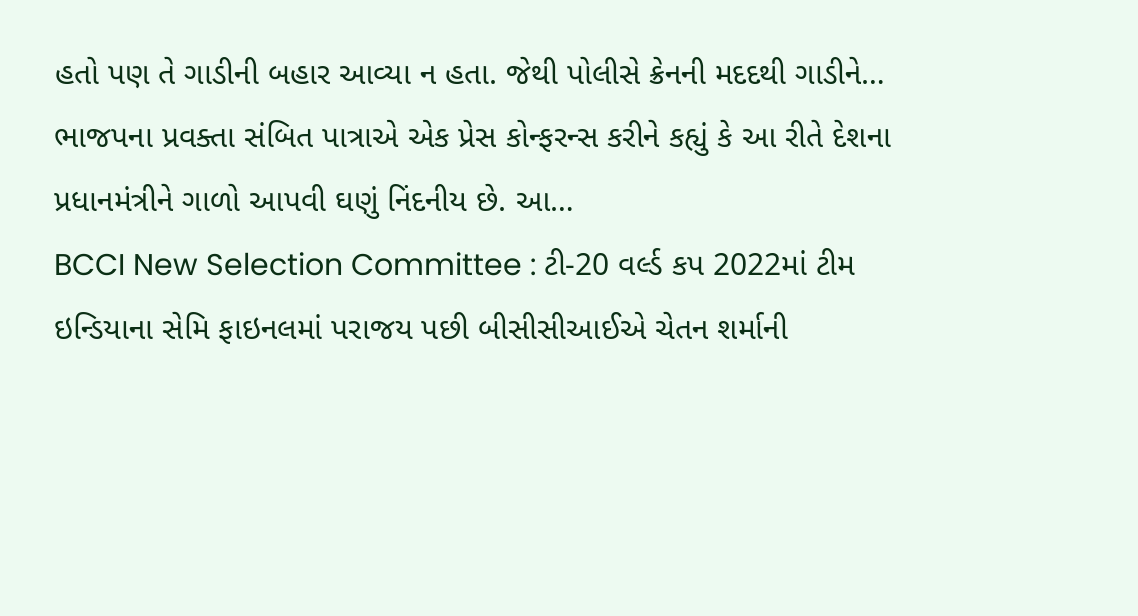હતો પણ તે ગાડીની બહાર આવ્યા ન હતા. જેથી પોલીસે ક્રેનની મદદથી ગાડીને…
ભાજપના પ્રવક્તા સંબિત પાત્રાએ એક પ્રેસ કોન્ફરન્સ કરીને કહ્યું કે આ રીતે દેશના પ્રધાનમંત્રીને ગાળો આપવી ઘણું નિંદનીય છે. આ…
BCCI New Selection Committee : ટી-20 વર્લ્ડ કપ 2022માં ટીમ ઇન્ડિયાના સેમિ ફાઇનલમાં પરાજય પછી બીસીસીઆઈએ ચેતન શર્માની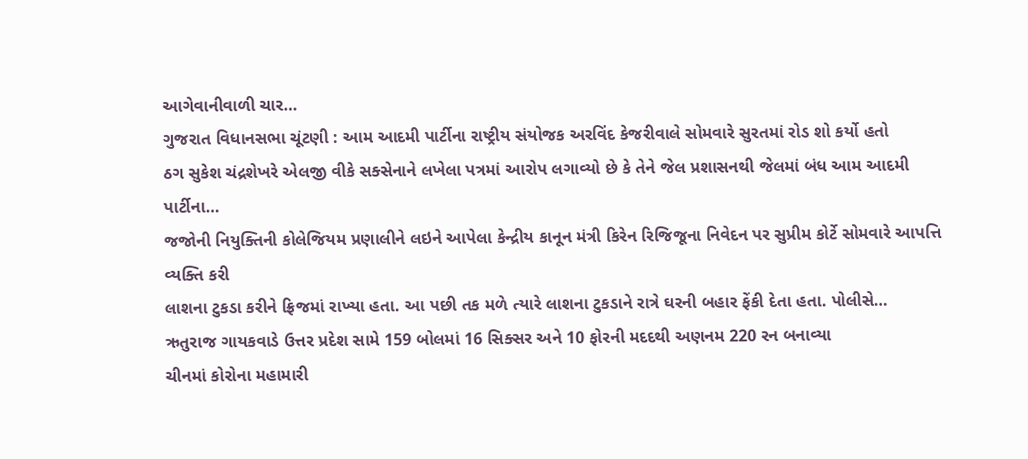આગેવાનીવાળી ચાર…
ગુજરાત વિધાનસભા ચૂંટણી : આમ આદમી પાર્ટીના રાષ્ટ્રીય સંયોજક અરવિંદ કેજરીવાલે સોમવારે સુરતમાં રોડ શો કર્યો હતો
ઠગ સુકેશ ચંદ્રશેખરે એલજી વીકે સક્સેનાને લખેલા પત્રમાં આરોપ લગાવ્યો છે કે તેને જેલ પ્રશાસનથી જેલમાં બંધ આમ આદમી પાર્ટીના…
જજોની નિયુક્તિની કોલેજિયમ પ્રણાલીને લઇને આપેલા કેન્દ્રીય કાનૂન મંત્રી કિરેન રિજિજૂના નિવેદન પર સુપ્રીમ કોર્ટે સોમવારે આપત્તિ વ્યક્તિ કરી
લાશના ટુકડા કરીને ફ્રિજમાં રાખ્યા હતા. આ પછી તક મળે ત્યારે લાશના ટુકડાને રાત્રે ઘરની બહાર ફેંકી દેતા હતા. પોલીસે…
ઋતુરાજ ગાયકવાડે ઉત્તર પ્રદેશ સામે 159 બોલમાં 16 સિક્સર અને 10 ફોરની મદદથી અણનમ 220 રન બનાવ્યા
ચીનમાં કોરોના મહામારી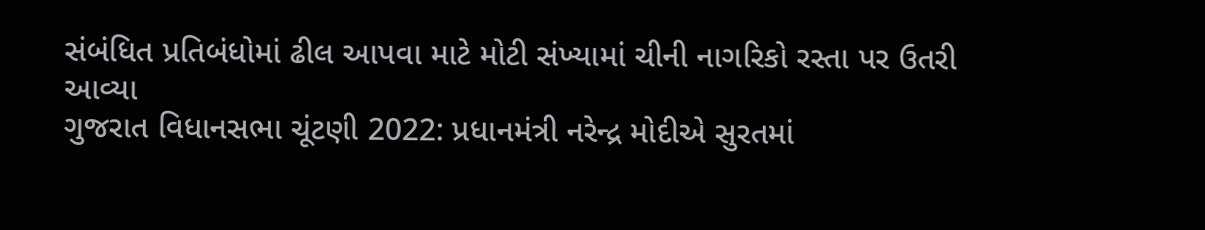સંબંધિત પ્રતિબંધોમાં ઢીલ આપવા માટે મોટી સંખ્યામાં ચીની નાગરિકો રસ્તા પર ઉતરી આવ્યા
ગુજરાત વિધાનસભા ચૂંટણી 2022: પ્રધાનમંત્રી નરેન્દ્ર મોદીએ સુરતમાં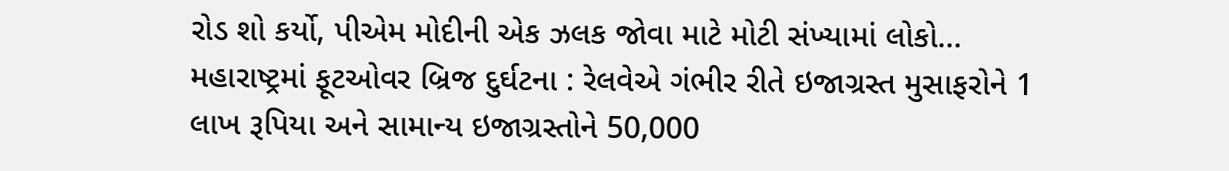રોડ શો કર્યો, પીએમ મોદીની એક ઝલક જોવા માટે મોટી સંખ્યામાં લોકો…
મહારાષ્ટ્રમાં ફૂટઓવર બ્રિજ દુર્ઘટના : રેલવેએ ગંભીર રીતે ઇજાગ્રસ્ત મુસાફરોને 1 લાખ રૂપિયા અને સામાન્ય ઇજાગ્રસ્તોને 50,000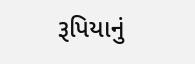રૂપિયાનું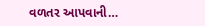વળતર આપવાની…